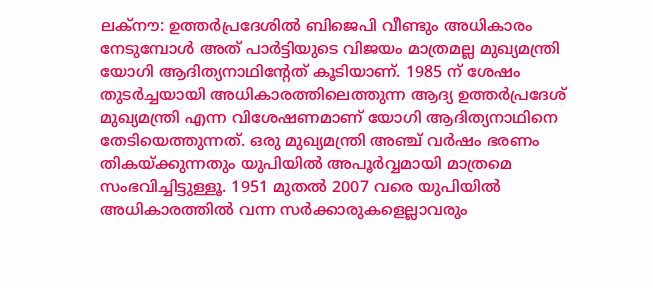ലക്നൗ: ഉത്തർപ്രദേശിൽ ബിജെപി വീണ്ടും അധികാരം നേടുമ്പോൾ അത് പാർട്ടിയുടെ വിജയം മാത്രമല്ല മുഖ്യമന്ത്രി യോഗി ആദിത്യനാഥിന്റേത് കൂടിയാണ്. 1985 ന് ശേഷം തുടർച്ചയായി അധികാരത്തിലെത്തുന്ന ആദ്യ ഉത്തർപ്രദേശ് മുഖ്യമന്ത്രി എന്ന വിശേഷണമാണ് യോഗി ആദിത്യനാഥിനെ തേടിയെത്തുന്നത്. ഒരു മുഖ്യമന്ത്രി അഞ്ച് വർഷം ഭരണം തികയ്ക്കുന്നതും യുപിയിൽ അപൂർവ്വമായി മാത്രമെ സംഭവിച്ചിട്ടുള്ളൂ. 1951 മുതൽ 2007 വരെ യുപിയിൽ അധികാരത്തിൽ വന്ന സർക്കാരുകളെല്ലാവരും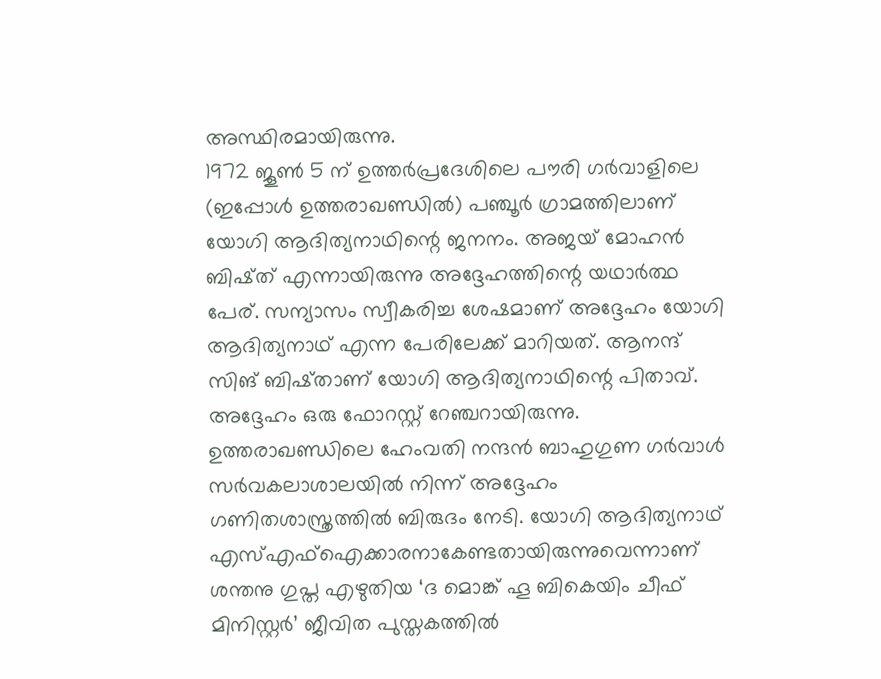അസ്ഥിരമായിരുന്നു.
1972 ജൂൺ 5 ന് ഉത്തർപ്രദേശിലെ പൗരി ഗർവാളിലെ (ഇപ്പോൾ ഉത്തരാഖണ്ഡിൽ) പഞ്ചൂർ ഗ്രാമത്തിലാണ് യോഗി ആദിത്യനാഥിന്റെ ജനനം. അജയ് മോഹൻ ബിഷ്ത് എന്നായിരുന്നു അദ്ദേഹത്തിന്റെ യഥാർത്ഥ പേര്. സന്യാസം സ്വീകരിച്ച ശേഷമാണ് അദ്ദേഹം യോഗി ആദിത്യനാഥ് എന്ന പേരിലേക്ക് മാറിയത്. ആനന്ദ് സിങ് ബിഷ്താണ് യോഗി ആദിത്യനാഥിന്റെ പിതാവ്. അദ്ദേഹം ഒരു ഫോറസ്റ്റ് റേഞ്ചറായിരുന്നു. ഉത്തരാഖണ്ഡിലെ ഹേംവതി നന്ദൻ ബാഹുഗുണ ഗർവാൾ സർവകലാശാലയിൽ നിന്ന് അദ്ദേഹം ഗണിതശാസ്ത്രത്തിൽ ബിരുദം നേടി. യോഗി ആദിത്യനാഥ് എസ്എഫ്ഐക്കാരനാകേണ്ടതായിരുന്നുവെന്നാണ് ശന്തനു ഗുപ്ത എഴുതിയ ‘ദ മൊങ്ക് ഹൂ ബികെയിം ചീഫ് മിനിസ്റ്റർ’ ജീവിത പുസ്തകത്തിൽ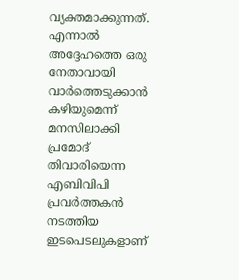വ്യക്തമാക്കുന്നത്.
എന്നാൽ അദ്ദേഹത്തെ ഒരു നേതാവായി വാർത്തെടുക്കാൻ കഴിയുമെന്ന് മനസിലാക്കി പ്രമോദ് തിവാരിയെന്ന എബിവിപി പ്രവർത്തകൻ നടത്തിയ ഇടപെടലുകളാണ്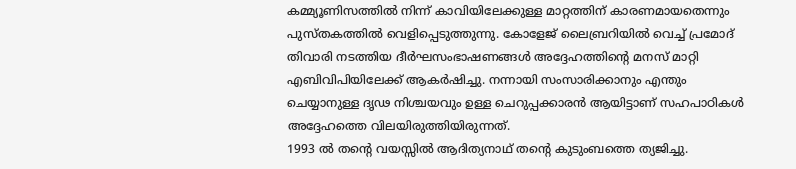കമ്മ്യൂണിസത്തിൽ നിന്ന് കാവിയിലേക്കുള്ള മാറ്റത്തിന് കാരണമായതെന്നും പുസ്തകത്തിൽ വെളിപ്പെടുത്തുന്നു. കോളേജ് ലൈബ്രറിയിൽ വെച്ച് പ്രമോദ് തിവാരി നടത്തിയ ദീർഘസംഭാഷണങ്ങൾ അദ്ദേഹത്തിന്റെ മനസ് മാറ്റി എബിവിപിയിലേക്ക് ആകർഷിച്ചു. നന്നായി സംസാരിക്കാനും എന്തും ചെയ്യാനുള്ള ദൃഢ നിശ്ചയവും ഉള്ള ചെറുപ്പക്കാരൻ ആയിട്ടാണ് സഹപാഠികൾ അദ്ദേഹത്തെ വിലയിരുത്തിയിരുന്നത്.
1993 ൽ തന്റെ വയസ്സിൽ ആദിത്യനാഥ് തന്റെ കുടുംബത്തെ ത്യജിച്ചു.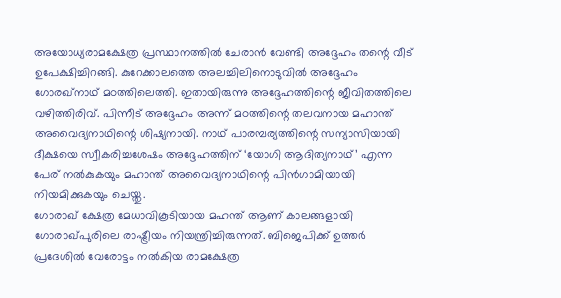അയോധ്യരാമക്ഷേത്ര പ്രസ്ഥാനത്തിൽ ചേരാൻ വേണ്ടി അദ്ദേഹം തന്റെ വീട് ഉപേക്ഷിച്ചിറങ്ങി. കുറേക്കാലത്തെ അലച്ചിലിനൊടുവിൽ അദ്ദേഹം ഗോരഖ്നാഥ് മഠത്തിലെത്തി. ഇതായിരുന്നു അദ്ദേഹത്തിന്റെ ജീവിതത്തിലെ വഴിത്തിരിവ്. പിന്നീട് അദ്ദേഹം അന്ന് മഠത്തിന്റെ തലവനായ മഹാന്ത് അവൈദ്യനാഥിന്റെ ശിഷ്യനായി. നാഥ് പാരമ്പര്യത്തിന്റെ സന്യാസിയായി ദീക്ഷയെ സ്വീകരിച്ചശേഷം അദ്ദേഹത്തിന് ‘യോഗി ആദിത്യനാഥ്’ എന്ന പേര് നൽകുകയും മഹാന്ത് അവൈദ്യനാഥിന്റെ പിൻഗാമിയായി നിയമിക്കുകയും ചെയ്തു.
ഗോരാഖ് ക്ഷേത്ര മേധാവികൂടിയായ മഹന്ത് ആണ് കാലങ്ങളായി ഗോരാഖ്പുരിലെ രാഷ്ട്രീയം നിയന്ത്രിച്ചിരുന്നത്. ബിജെപിക്ക് ഉത്തർ പ്രദേശിൽ വേരോട്ടം നൽകിയ രാമക്ഷേത്ര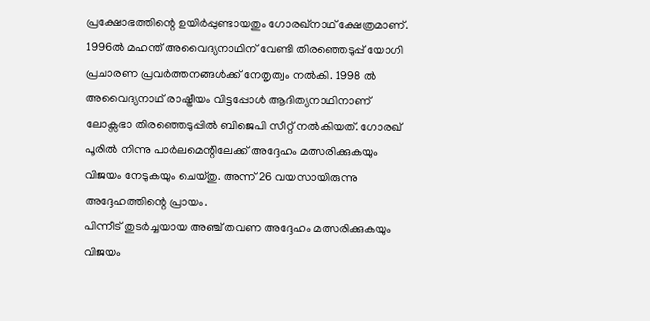പ്രക്ഷോഭത്തിന്റെ ഉയിർപ്പുണ്ടായതും ഗോരഖ്നാഥ് ക്ഷേത്രമാണ്. 1996ൽ മഹന്ത് അവൈദ്യനാഥിന് വേണ്ടി തിരഞ്ഞെടുപ്പ് യോഗി പ്രചാരണ പ്രവർത്തനങ്ങൾക്ക് നേതൃത്വം നൽകി. 1998 ൽ അവൈദ്യനാഥ് രാഷ്ട്രീയം വിട്ടപ്പോൾ ആദിത്യനാഥിനാണ് ലോക്സഭാ തിരഞ്ഞെടുപ്പിൽ ബിജെപി സീറ്റ് നൽകിയത്. ഗോരഖ് പൂരിൽ നിന്നു പാർലമെന്റിലേക്ക് അദ്ദേഹം മത്സരിക്കുകയും വിജയം നേടുകയും ചെയ്തു. അന്ന് 26 വയസായിരുന്നു അദ്ദേഹത്തിന്റെ പ്രായം.
പിന്നീട് തുടർച്ചയായ അഞ്ച് തവണ അദ്ദേഹം മത്സരിക്കുകയും വിജയം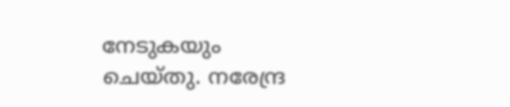നേടുകയും ചെയ്തു. നരേന്ദ്ര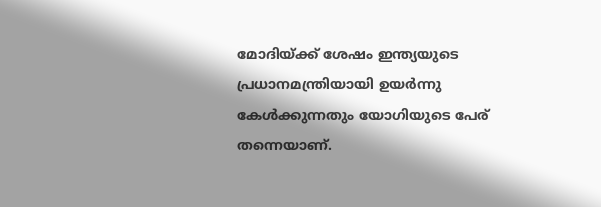മോദിയ്ക്ക് ശേഷം ഇന്ത്യയുടെ പ്രധാനമന്ത്രിയായി ഉയർന്നു കേൾക്കുന്നതും യോഗിയുടെ പേര് തന്നെയാണ്.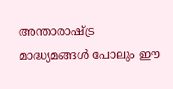അന്താരാഷ്ട്ര മാദ്ധ്യമങ്ങൾ പോലും ഈ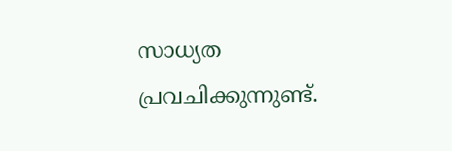സാധ്യത പ്രവചിക്കുന്നുണ്ട്.